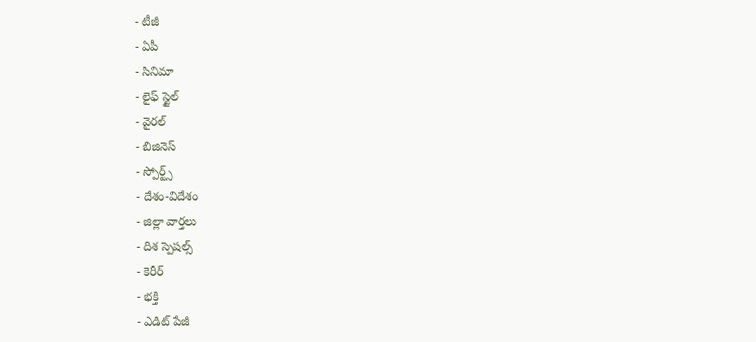- టీజీ
- ఏపీ
- సినిమా
- లైఫ్ స్టైల్
- వైరల్
- బిజినెస్
- స్పోర్ట్స్
- దేశం-విదేశం
- జిల్లా వార్తలు
- దిశ స్పెషల్స్
- కెరీర్
- భక్తి
- ఎడిట్ పేజీ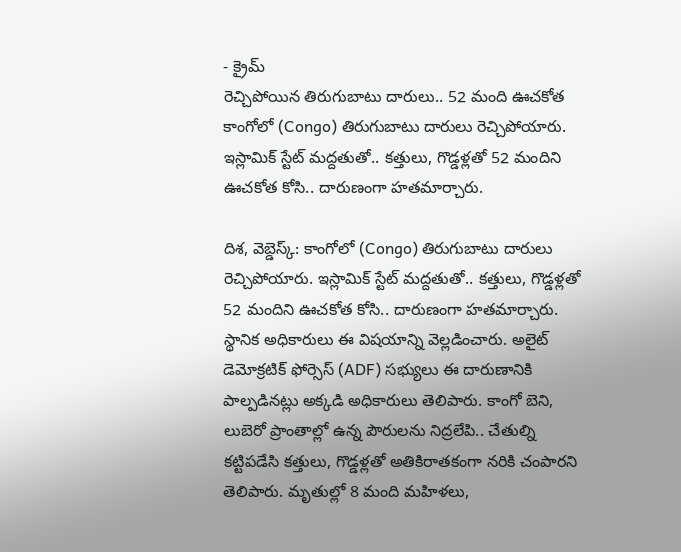- క్రైమ్
రెచ్చిపోయిన తిరుగుబాటు దారులు.. 52 మంది ఊచకోత
కాంగోలో (Congo) తిరుగుబాటు దారులు రెచ్చిపోయారు. ఇస్లామిక్ స్టేట్ మద్దతుతో.. కత్తులు, గొడ్డళ్లతో 52 మందిని ఊచకోత కోసి.. దారుణంగా హతమార్చారు.

దిశ, వెబ్డెస్క్: కాంగోలో (Congo) తిరుగుబాటు దారులు రెచ్చిపోయారు. ఇస్లామిక్ స్టేట్ మద్దతుతో.. కత్తులు, గొడ్డళ్లతో 52 మందిని ఊచకోత కోసి.. దారుణంగా హతమార్చారు. స్థానిక అధికారులు ఈ విషయాన్ని వెల్లడించారు. అలైట్ డెమోక్రటిక్ ఫోర్సెస్ (ADF) సభ్యులు ఈ దారుణానికి పాల్పడినట్లు అక్కడి అధికారులు తెలిపారు. కాంగో బెని, లుబెరో ప్రాంతాల్లో ఉన్న పౌరులను నిద్రలేపి.. చేతుల్ని కట్టిపడేసి కత్తులు, గొడ్డళ్లతో అతికిరాతకంగా నరికి చంపారని తెలిపారు. మృతుల్లో 8 మంది మహిళలు,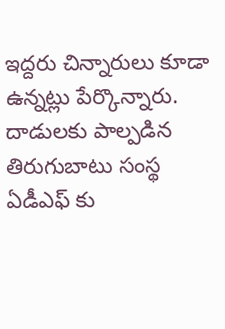ఇద్దరు చిన్నారులు కూడా ఉన్నట్లు పేర్కొన్నారు.
దాడులకు పాల్పడిన తిరుగుబాటు సంస్థ ఏడీఎఫ్ కు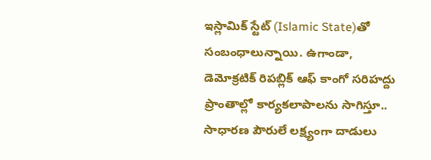ఇస్లామిక్ స్టేట్ (Islamic State)తో సంబంధాలున్నాయి. ఉగాండా, డెమోక్రటిక్ రిపబ్లిక్ ఆఫ్ కాంగో సరిహద్దు ప్రాంతాల్లో కార్యకలాపాలను సాగిస్తూ.. సాధారణ పౌరులే లక్ష్యంగా దాడులు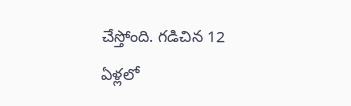చేస్తోంది. గడిచిన 12 ఏళ్లలో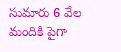సుమారు 6 వేల మందికి పైగా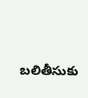బలితీసుకు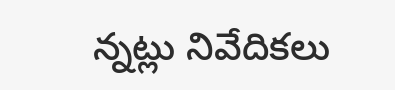న్నట్లు నివేదికలు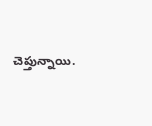చెప్తున్నాయి.